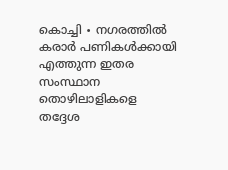കൊച്ചി ∙ നഗരത്തിൽ കരാർ പണികൾക്കായി എത്തുന്ന ഇതര സംസ്ഥാന തൊഴിലാളികളെ തദ്ദേശ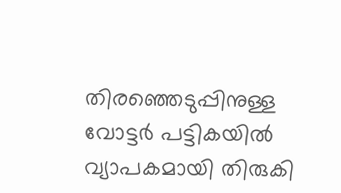തിരഞ്ഞെടുപ്പിനുള്ള വോട്ടർ പട്ടികയിൽ വ്യാപകമായി തിരുകി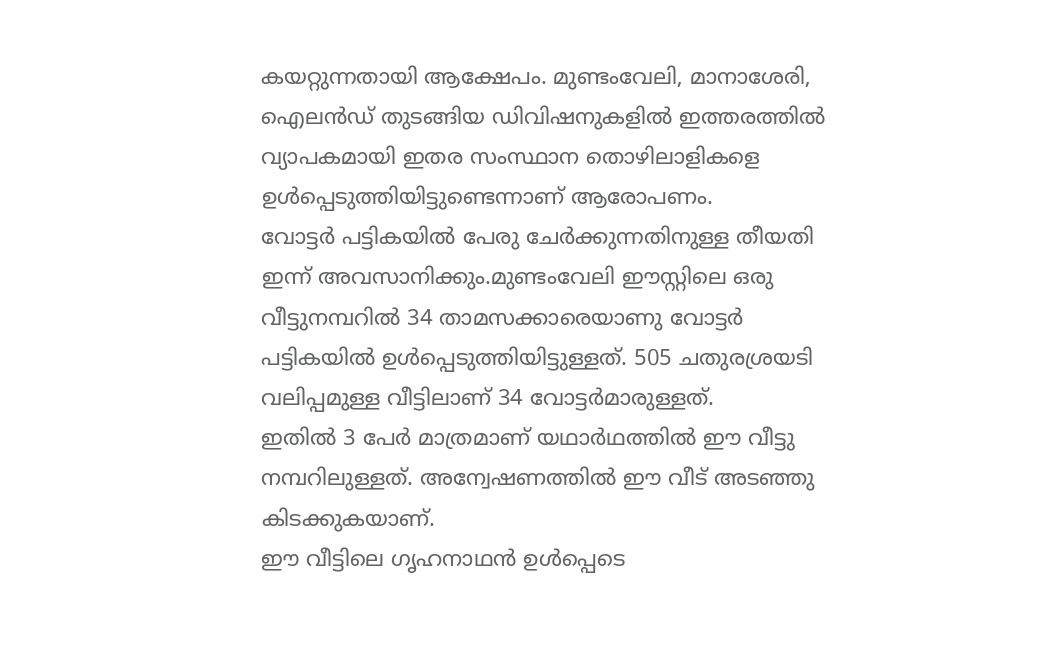കയറ്റുന്നതായി ആക്ഷേപം. മുണ്ടംവേലി, മാനാശേരി, ഐലൻഡ് തുടങ്ങിയ ഡിവിഷനുകളിൽ ഇത്തരത്തിൽ വ്യാപകമായി ഇതര സംസ്ഥാന തൊഴിലാളികളെ ഉൾപ്പെടുത്തിയിട്ടുണ്ടെന്നാണ് ആരോപണം.
വോട്ടർ പട്ടികയിൽ പേരു ചേർക്കുന്നതിനുള്ള തീയതി ഇന്ന് അവസാനിക്കും.മുണ്ടംവേലി ഈസ്റ്റിലെ ഒരു വീട്ടുനമ്പറിൽ 34 താമസക്കാരെയാണു വോട്ടർ പട്ടികയിൽ ഉൾപ്പെടുത്തിയിട്ടുള്ളത്. 505 ചതുരശ്രയടി വലിപ്പമുള്ള വീട്ടിലാണ് 34 വോട്ടർമാരുള്ളത്.
ഇതിൽ 3 പേർ മാത്രമാണ് യഥാർഥത്തിൽ ഈ വീട്ടു നമ്പറിലുള്ളത്. അന്വേഷണത്തിൽ ഈ വീട് അടഞ്ഞു കിടക്കുകയാണ്.
ഈ വീട്ടിലെ ഗൃഹനാഥൻ ഉൾപ്പെടെ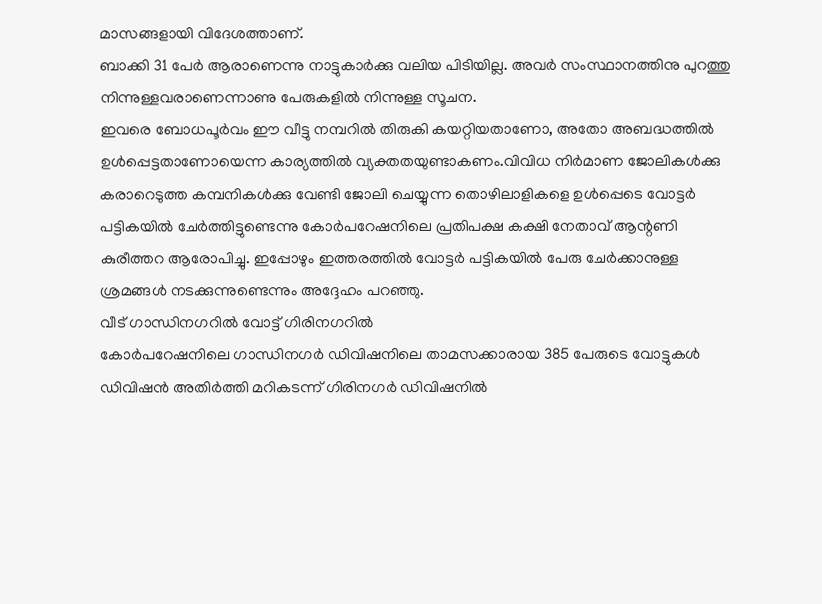മാസങ്ങളായി വിദേശത്താണ്.
ബാക്കി 31 പേർ ആരാണെന്നു നാട്ടുകാർക്കു വലിയ പിടിയില്ല. അവർ സംസ്ഥാനത്തിനു പുറത്തു നിന്നുള്ളവരാണെന്നാണു പേരുകളിൽ നിന്നുള്ള സൂചന.
ഇവരെ ബോധപൂർവം ഈ വീട്ടു നമ്പറിൽ തിരുകി കയറ്റിയതാണോ, അതോ അബദ്ധത്തിൽ ഉൾപ്പെട്ടതാണോയെന്ന കാര്യത്തിൽ വ്യക്തതയുണ്ടാകണം.വിവിധ നിർമാണ ജോലികൾക്കു കരാറെടുത്ത കമ്പനികൾക്കു വേണ്ടി ജോലി ചെയ്യുന്ന തൊഴിലാളികളെ ഉൾപ്പെടെ വോട്ടർ പട്ടികയിൽ ചേർത്തിട്ടുണ്ടെന്നു കോർപറേഷനിലെ പ്രതിപക്ഷ കക്ഷി നേതാവ് ആന്റണി കുരീത്തറ ആരോപിച്ചു. ഇപ്പോഴും ഇത്തരത്തിൽ വോട്ടർ പട്ടികയിൽ പേരു ചേർക്കാനുള്ള ശ്രമങ്ങൾ നടക്കുന്നുണ്ടെന്നും അദ്ദേഹം പറഞ്ഞു.
വീട് ഗാന്ധിനഗറിൽ വോട്ട് ഗിരിനഗറിൽ
കോർപറേഷനിലെ ഗാന്ധിനഗർ ഡിവിഷനിലെ താമസക്കാരായ 385 പേരുടെ വോട്ടുകൾ ഡിവിഷൻ അതിർത്തി മറികടന്ന് ഗിരിനഗർ ഡിവിഷനിൽ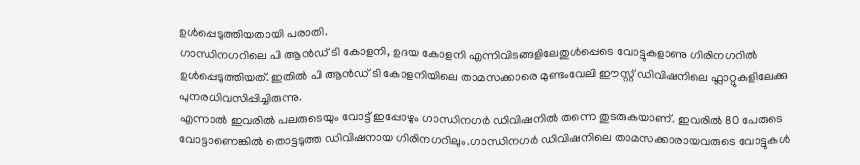ഉൾപ്പെടുത്തിയതായി പരാതി.
ഗാന്ധിനഗറിലെ പി ആൻഡ് ടി കോളനി, ഉദയ കോളനി എന്നിവിടങ്ങളിലേതുൾപ്പെടെ വോട്ടുകളാണു ഗിരിനഗറിൽ ഉൾപ്പെടുത്തിയത്. ഇതിൽ പി ആൻഡ് ടി കോളനിയിലെ താമസക്കാരെ മുണ്ടംവേലി ഈസ്റ്റ് ഡിവിഷനിലെ ഫ്ലാറ്റുകളിലേക്കു പുനരധിവസിപ്പിച്ചിരുന്നു.
എന്നാൽ ഇവരിൽ പലരുടെയും വോട്ട് ഇപ്പോഴും ഗാന്ധിനഗർ ഡിവിഷനിൽ തന്നെ തുടരുകയാണ്. ഇവരിൽ 80 പേരുടെ വോട്ടാണെങ്കിൽ തൊട്ടടുത്ത ഡിവിഷനായ ഗിരിനഗറിലും.ഗാന്ധിനഗർ ഡിവിഷനിലെ താമസക്കാരായവരുടെ വോട്ടുകൾ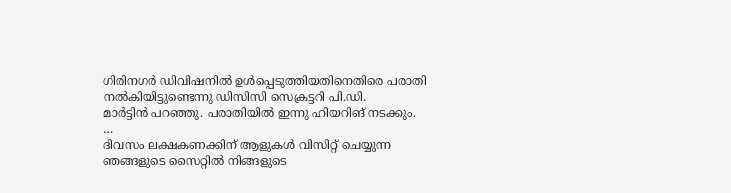ഗിരിനഗർ ഡിവിഷനിൽ ഉൾപ്പെടുത്തിയതിനെതിരെ പരാതി നൽകിയിട്ടുണ്ടെന്നു ഡിസിസി സെക്രട്ടറി പി.ഡി.
മാർട്ടിൻ പറഞ്ഞു. പരാതിയിൽ ഇന്നു ഹിയറിങ് നടക്കും.
…
ദിവസം ലക്ഷകണക്കിന് ആളുകൾ വിസിറ്റ് ചെയ്യുന്ന ഞങ്ങളുടെ സൈറ്റിൽ നിങ്ങളുടെ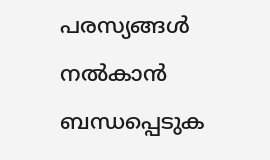പരസ്യങ്ങൾ നൽകാൻ ബന്ധപ്പെടുക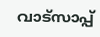വാട്സാപ്പ്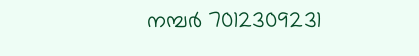നമ്പർ 7012309231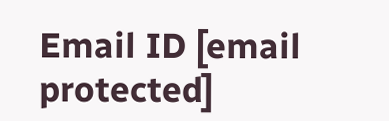Email ID [email protected]